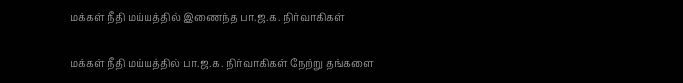மக்கள் நீதி மய்யத்தில் இணைந்த பா.ஜ.க. நிர்வாகிகள்

மக்கள் நீதி மய்யத்தில் பா.ஜ.க. நிர்வாகிகள் நேற்று தங்களை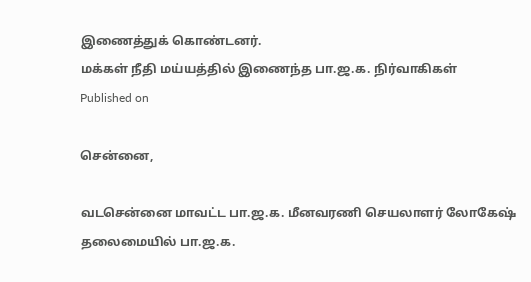இணைத்துக் கொண்டனர்.
மக்கள் நீதி மய்யத்தில் இணைந்த பா.ஜ.க. நிர்வாகிகள்
Published on

சென்னை,

வடசென்னை மாவட்ட பா.ஜ.க. மீனவரணி செயலாளர் லோகேஷ் தலைமையில் பா.ஜ.க.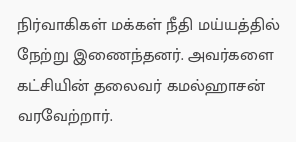நிர்வாகிகள் மக்கள் நீதி மய்யத்தில் நேற்று இணைந்தனர். அவர்களை கட்சியின் தலைவர் கமல்ஹாசன் வரவேற்றார்.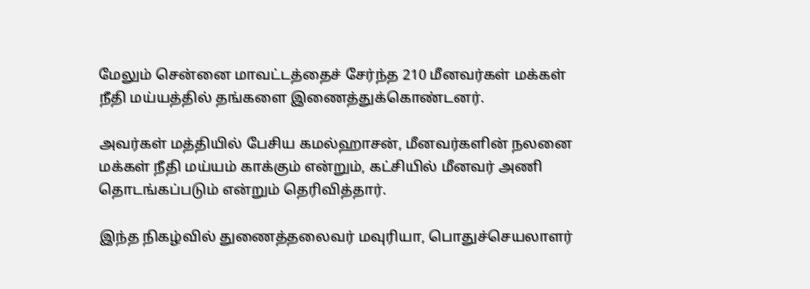மேலும் சென்னை மாவட்டத்தைச் சேர்ந்த 210 மீனவர்கள் மக்கள் நீதி மய்யத்தில் தங்களை இணைத்துக்கொண்டனர்.

அவர்கள் மத்தியில் பேசிய கமல்ஹாசன், மீனவர்களின் நலனை மக்கள் நீதி மய்யம் காக்கும் என்றும், கட்சியில் மீனவர் அணி தொடங்கப்படும் என்றும் தெரிவித்தார்.

இந்த நிகழ்வில் துணைத்தலைவர் மவுரியா, பொதுச்செயலாளர்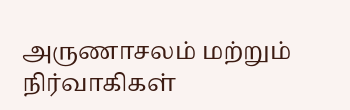அருணாசலம் மற்றும் நிர்வாகிகள்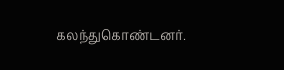கலந்துகொண்டனர்.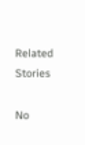Related Stories

No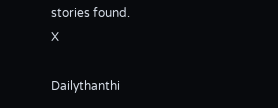stories found.
X

Dailythanthi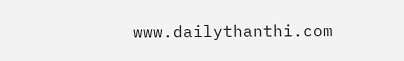www.dailythanthi.com